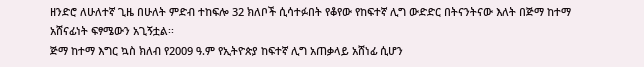ዘንድሮ ለሁለተኛ ጊዜ በሁለት ምድብ ተከፍሎ 32 ክለቦች ሲሳተፉበት የቆየው የከፍተኛ ሊግ ውድድር በትናንትናው እለት በጅማ ከተማ አሸናፊነት ፍፃሜውን አጊኝቷል፡፡
ጅማ ከተማ እግር ኳስ ክለብ የ2009 ዓ.ም የኢትዮጵያ ከፍተኛ ሊግ አጠቃላይ አሸነፊ ሲሆን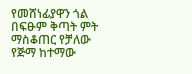የመሸነፊያዋን ጎል በፍፁም ቅጣት ምት ማስቆጠር የቻለው የጅማ ከተማው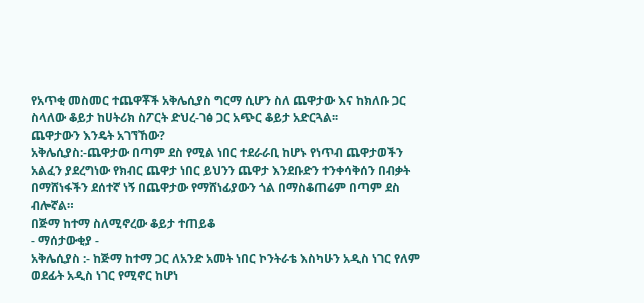የአጥቂ መስመር ተጨዋቾች አቅሌሲያስ ግርማ ሲሆን ስለ ጨዋታው እና ከክለቡ ጋር ስላለው ቆይታ ከሀትሪክ ስፖርት ድህረ-ገፅ ጋር አጭር ቆይታ አድርጓል፡፡
ጨዋታውን እንዴት አገኘኸው?
አቅሌሲያስ:-ጨዋታው በጣም ደስ የሚል ነበር ተደራራቢ ከሆኑ የነጥብ ጨዋታወችን አልፈን ያደረግነው የክብር ጨዋታ ነበር ይህንን ጨዋታ እንደቡድን ተንቀሳቅሰን በብቃት በማሸነፋችን ደሰተኛ ነኝ በጨዋታው የማሸነፊያውን ጎል በማስቆጠሬም በጣም ደስ ብሎኛል።
በጅማ ከተማ ስለሚኖረው ቆይታ ተጠይቆ
- ማሰታውቂያ -
አቅሌሲያስ :- ከጅማ ከተማ ጋር ለአንድ አመት ነበር ኮንትራቴ እስካሁን አዲስ ነገር የለም ወደፊት አዲስ ነገር የሚኖር ከሆነ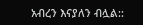አብረን እናያለን ብሏል::